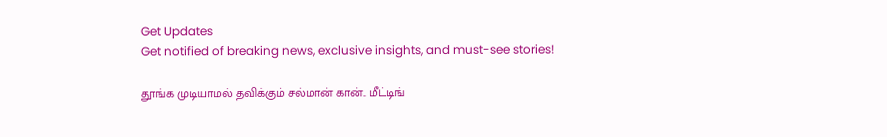Get Updates
Get notified of breaking news, exclusive insights, and must-see stories!

தூங்க முடியாமல் தவிக்கும் சல்மான் கான்.. மீட்டிங்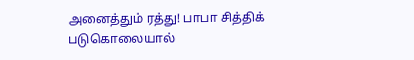அனைத்தும் ரத்து! பாபா சித்திக் படுகொலையால்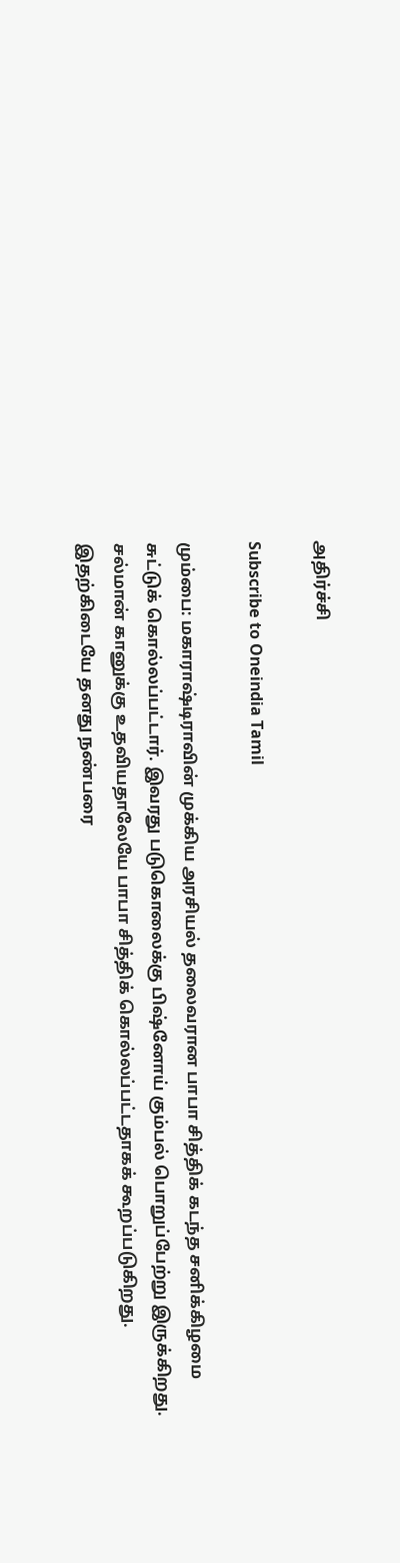அதிர்ச்சி

Subscribe to Oneindia Tamil

மும்பை: மகாராஷ்டிராவின் முக்கிய அரசியல் தலைவரான பாபா சித்திக் கடந்த சனிக்கிழமை சுட்டுக் கொல்லப்பட்டார். இவரது படுகொலைக்கு பிஷ்னோய் கும்பல் பொறுப்பேற்று இருக்கிறது. சல்மான் கானுக்கு உதவியதாலேயே பாபா சித்திக் கொல்லப்பட்டதாகக் கூறப்படுகிறது. இதற்கிடையே தனது நண்பரை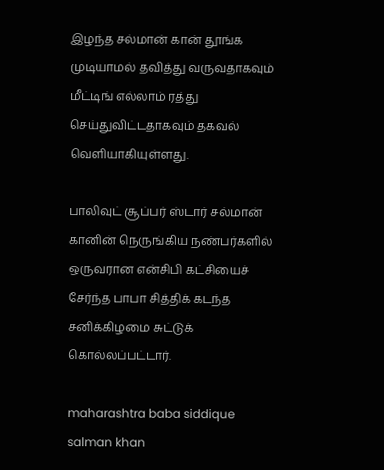இழந்த சல்மான் கான் தூங்க முடியாமல் தவித்து வருவதாகவும் மீட்டிங் எல்லாம் ரத்து செய்துவிட்டதாகவும் தகவல் வெளியாகியுள்ளது.

பாலிவுட் சூப்பர் ஸ்டார் சல்மான் கானின் நெருங்கிய நண்பர்களில் ஒருவரான என்சிபி கட்சியைச் சேர்ந்த பாபா சித்திக் கடந்த சனிக்கிழமை சுட்டுக் கொல்லப்பட்டார்.

maharashtra baba siddique salman khan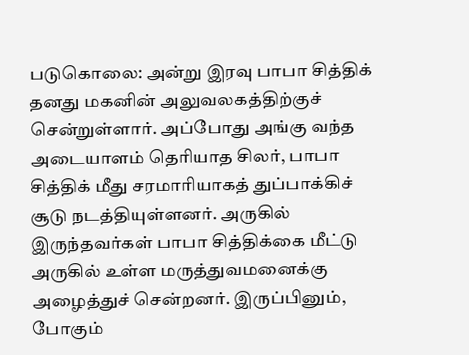படுகொலை: அன்று இரவு பாபா சித்திக் தனது மகனின் அலுவலகத்திற்குச் சென்றுள்ளார். அப்போது அங்கு வந்த அடையாளம் தெரியாத சிலர், பாபா சித்திக் மீது சரமாரியாகத் துப்பாக்கிச் சூடு நடத்தியுள்ளனர். அருகில் இருந்தவர்கள் பாபா சித்திக்கை மீட்டு அருகில் உள்ள மருத்துவமனைக்கு அழைத்துச் சென்றனர். இருப்பினும், போகும்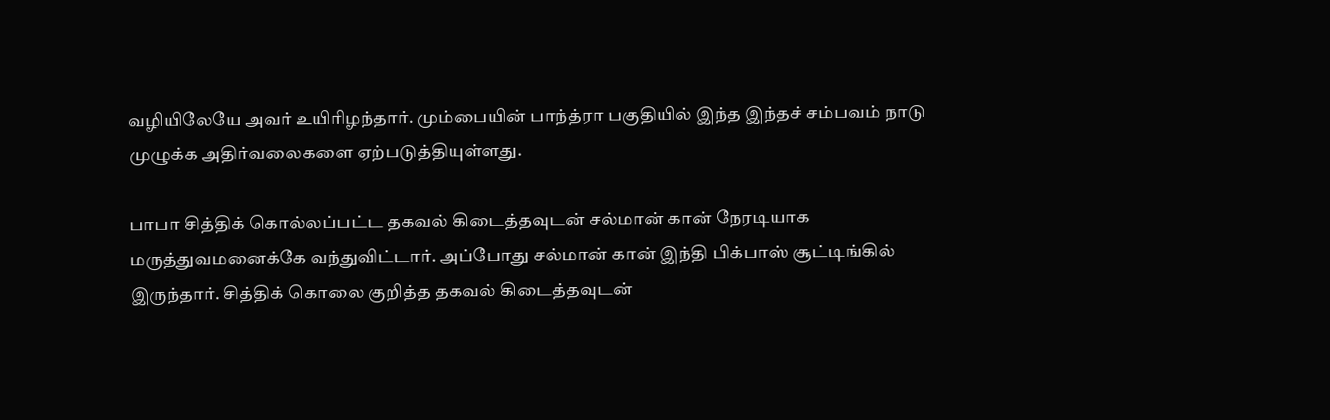வழியிலேயே அவர் உயிரிழந்தார். மும்பையின் பாந்த்ரா பகுதியில் இந்த இந்தச் சம்பவம் நாடு முழுக்க அதிர்வலைகளை ஏற்படுத்தியுள்ளது.

பாபா சித்திக் கொல்லப்பட்ட தகவல் கிடைத்தவுடன் சல்மான் கான் நேரடியாக மருத்துவமனைக்கே வந்துவிட்டார். அப்போது சல்மான் கான் இந்தி பிக்பாஸ் சூட்டிங்கில் இருந்தார். சித்திக் கொலை குறித்த தகவல் கிடைத்தவுடன்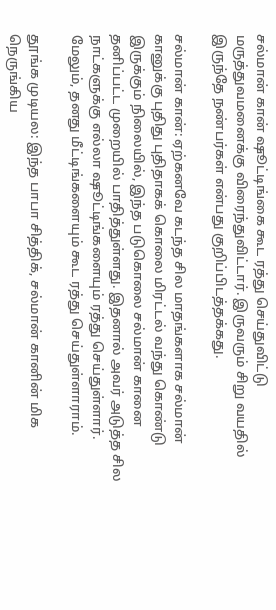சல்மான் கான் ஷூட்டிங்கை கூட ரத்து செய்துவிட்டு மருத்துவமனைக்கு விரைந்துவிட்டார். இருவரும் சிறு வயதில் இருந்தே நண்பர்கள் என்பது குறிப்பிடத்தக்கது.

சல்மான் கான்: ஏற்கனவே கடந்த சில மாதங்களாக சல்மான் கானுக்கு புதிது புதிதாகக் கொலை மிரட்டல் வந்து கொண்டு இருக்கும் நிலையில், இந்த படுகொலை சல்மான் கானை தனிப்பட்ட முறையில் பாதித்துள்ளது. இதனால் அவர் அடுத்த சில நாட்களுக்கு எல்லா ஷூட்டிங்களையும் ரத்து செய்துள்ளார். மேலும், தனது மீட்டிங்களையும் கூட ரத்து செய்துள்ளாராம்.

தூங்க முடியல: இந்த பாபா சித்திக், சல்மான் கானின் மிக நெருங்கிய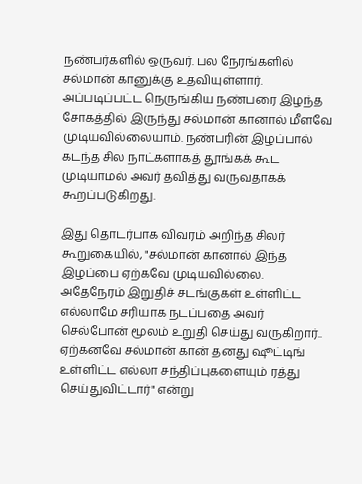நண்பர்களில் ஒருவர். பல நேரங்களில் சல்மான் கானுக்கு உதவியுள்ளார். அப்படிப்பட்ட நெருங்கிய நண்பரை இழந்த சோகத்தில் இருந்து சல்மான் கானால் மீளவே முடியவில்லையாம். நண்பரின் இழப்பால் கடந்த சில நாட்களாகத் தூங்கக் கூட முடியாமல் அவர் தவித்து வருவதாகக் கூறப்படுகிறது.

இது தொடர்பாக விவரம் அறிந்த சிலர் கூறுகையில், "சல்மான் கானால் இந்த இழப்பை ஏற்கவே முடியவில்லை. அதேநேரம் இறுதிச் சடங்குகள் உள்ளிட்ட எல்லாமே சரியாக நடப்பதை அவர் செல்போன் மூலம் உறுதி செய்து வருகிறார்.. ஏற்கனவே சல்மான் கான் தனது ஷூட்டிங் உள்ளிட்ட எல்லா சந்திப்புகளையும் ரத்து செய்துவிட்டார்" என்று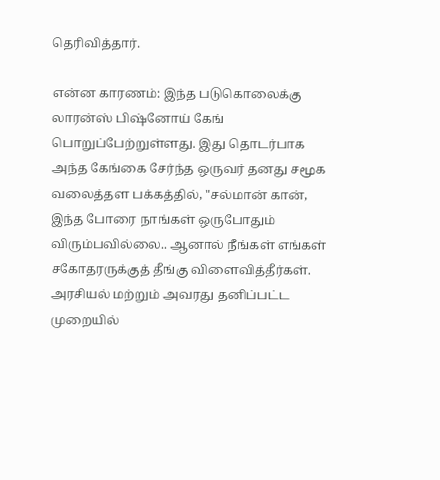தெரிவித்தார்.

என்ன காரணம்: இந்த படுகொலைக்கு லாரன்ஸ் பிஷ்னோய் கேங் பொறுப்பேற்றுள்ளது. இது தொடர்பாக அந்த கேங்கை சேர்ந்த ஒருவர் தனது சமூக வலைத்தள பக்கத்தில், "சல்மான் கான், இந்த போரை நாங்கள் ஒருபோதும் விரும்பவில்லை.. ஆனால் நீங்கள் எங்கள் சகோதரருக்குத் தீங்கு விளைவித்தீர்கள். அரசியல் மற்றும் அவரது தனிப்பட்ட முறையில்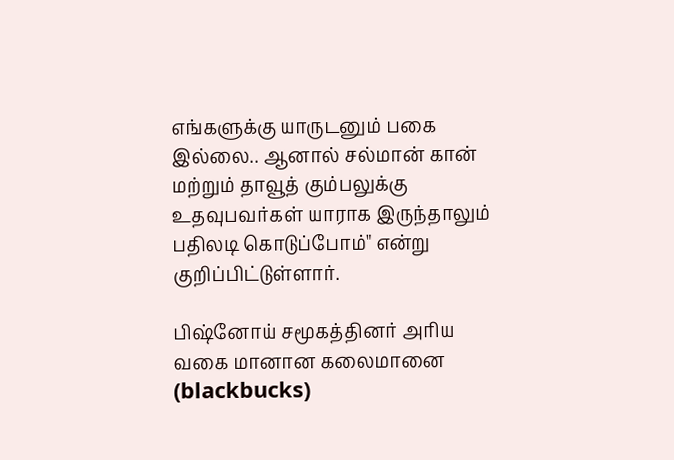எங்களுக்கு யாருடனும் பகை இல்லை.. ஆனால் சல்மான் கான் மற்றும் தாவூத் கும்பலுக்கு உதவுபவர்கள் யாராக இருந்தாலும் பதிலடி கொடுப்போம்" என்று குறிப்பிட்டுள்ளார்.

பிஷ்னோய் சமூகத்தினர் அரிய வகை மானான கலைமானை (blackbucks)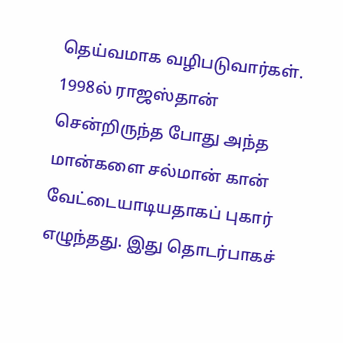தெய்வமாக வழிபடுவார்கள். 1998ல் ராஜஸ்தான் சென்றிருந்த போது அந்த மான்களை சல்மான் கான் வேட்டையாடியதாகப் புகார் எழுந்தது. இது தொடர்பாகச்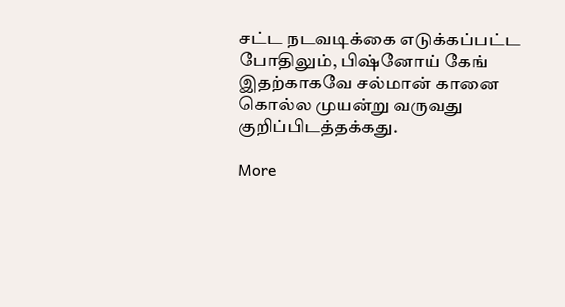சட்ட நடவடிக்கை எடுக்கப்பட்ட போதிலும், பிஷ்னோய் கேங் இதற்காகவே சல்மான் கானை கொல்ல முயன்று வருவது குறிப்பிடத்தக்கது.

More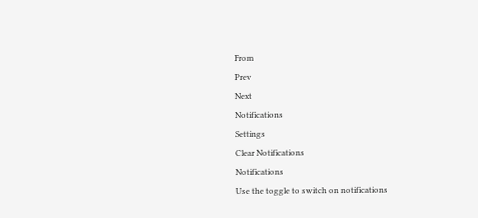From
Prev
Next
Notifications
Settings
Clear Notifications
Notifications
Use the toggle to switch on notifications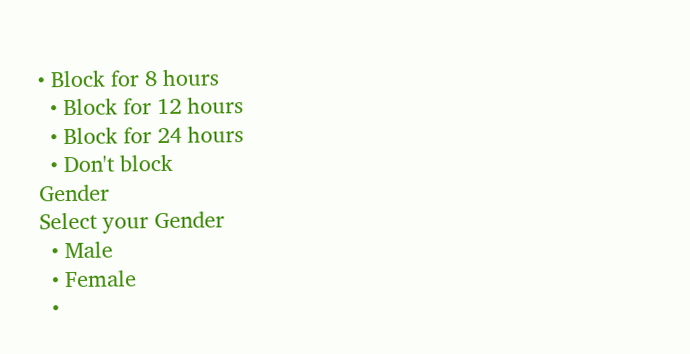• Block for 8 hours
  • Block for 12 hours
  • Block for 24 hours
  • Don't block
Gender
Select your Gender
  • Male
  • Female
  •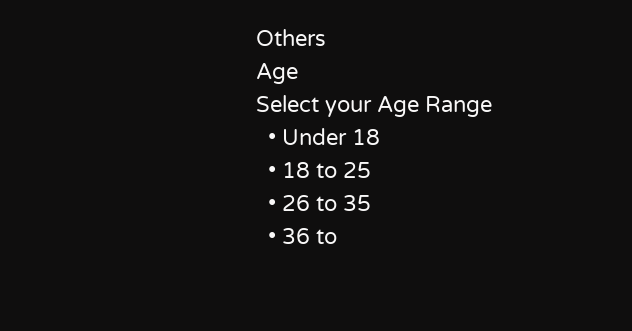Others
Age
Select your Age Range
  • Under 18
  • 18 to 25
  • 26 to 35
  • 36 to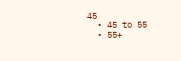45
  • 45 to 55
  • 55+